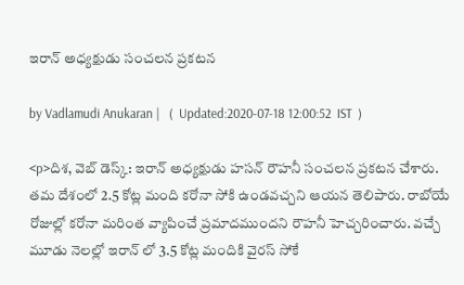ఇరాన్ అధ్యక్షుడు సంచలన ప్రకటన

by Vadlamudi Anukaran |   (  Updated:2020-07-18 12:00:52  IST  )

<p>దిశ, వెబ్ డెస్క్: ఇరాన్ అధ్యక్షుడు హసన్ రౌహనీ సంచలన ప్రకటన చేశారు. తమ దేశంలో 2.5 కోట్ల మంది కరోనా సోకి ఉండవచ్చని ఆయన తెలిపారు. రాబోయే రోజుల్లో కరోనా మరింత వ్యాపించే ప్రమాదముందని రౌహనీ హెచ్చరించారు. వచ్చే మూడు నెలల్లో ఇరాన్ లో 3.5 కోట్ల మందికి వైరస్ సోకే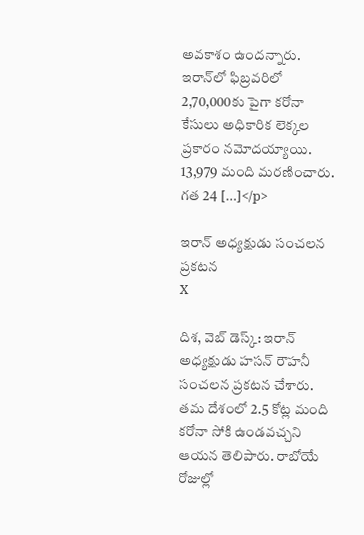అవకాశం ఉందన్నారు. ఇరాన్‌లో ఫిబ్రవరిలో 2,70,000కు పైగా కరోనా కేసులు అధికారిక లెక్కల ప్రకారం నమోదయ్యాయి. 13,979 మంది మరణించారు. గత 24 […]</p>

ఇరాన్ అధ్యక్షుడు సంచలన ప్రకటన
X

దిశ, వెబ్ డెస్క్: ఇరాన్ అధ్యక్షుడు హసన్ రౌహనీ సంచలన ప్రకటన చేశారు. తమ దేశంలో 2.5 కోట్ల మంది కరోనా సోకి ఉండవచ్చని ఆయన తెలిపారు. రాబోయే రోజుల్లో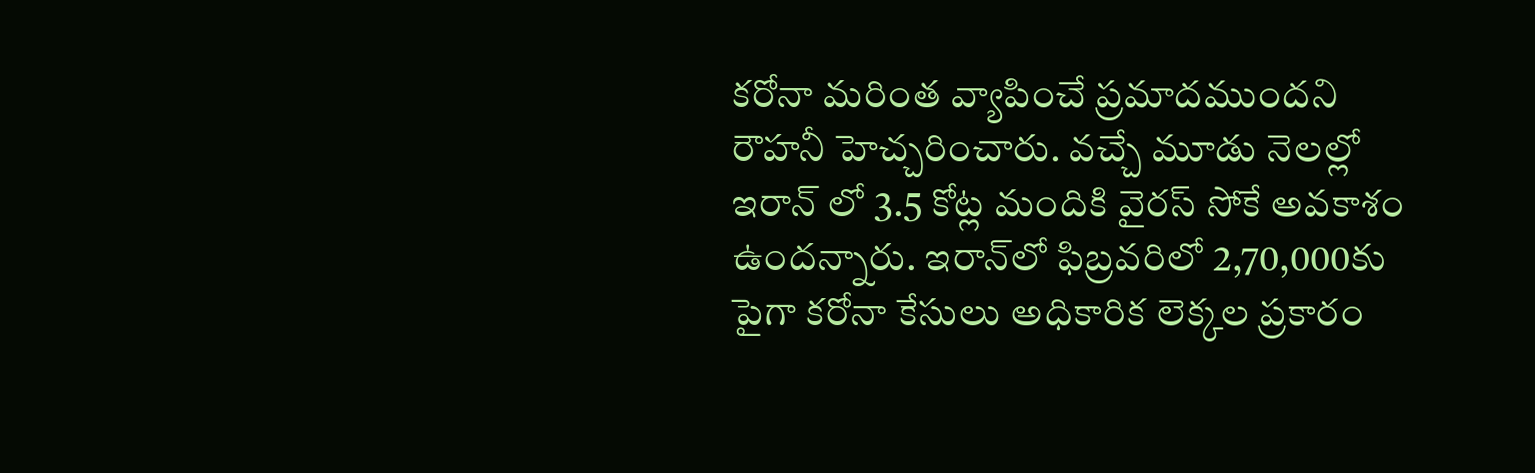కరోనా మరింత వ్యాపించే ప్రమాదముందని రౌహనీ హెచ్చరించారు. వచ్చే మూడు నెలల్లో ఇరాన్ లో 3.5 కోట్ల మందికి వైరస్ సోకే అవకాశం ఉందన్నారు. ఇరాన్‌లో ఫిబ్రవరిలో 2,70,000కు పైగా కరోనా కేసులు అధికారిక లెక్కల ప్రకారం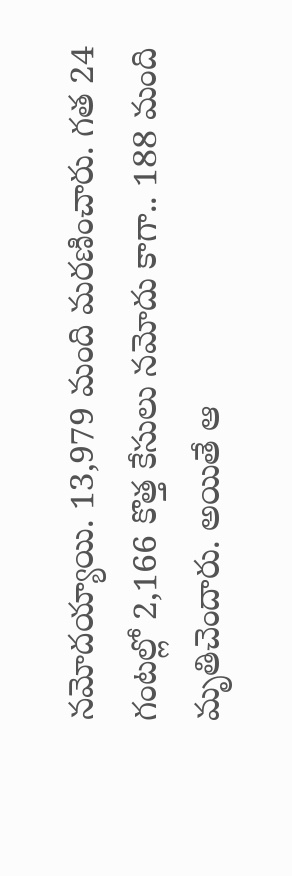నమోదయ్యాయి. 13,979 మంది మరణించారు. గత 24 గంటల్లో 2,166 కొత్త కేసులు నమోదు కాగా.. 188 మంది మృతిచెందారు. అయితే ఆ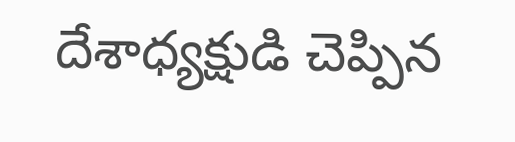దేశాధ్యక్షుడి చెప్పిన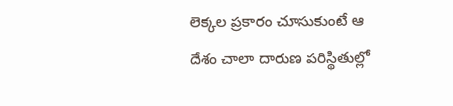లెక్కల ప్రకారం చూసుకుంటే ఆ దేశం చాలా దారుణ పరిస్థితుల్లో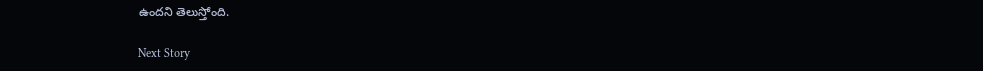ఉందని తెలుస్తోంది.

Next Story